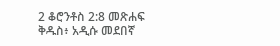2 ቆሮንቶስ 2:8 መጽሐፍ ቅዱስ፥ አዲሱ መደበኛ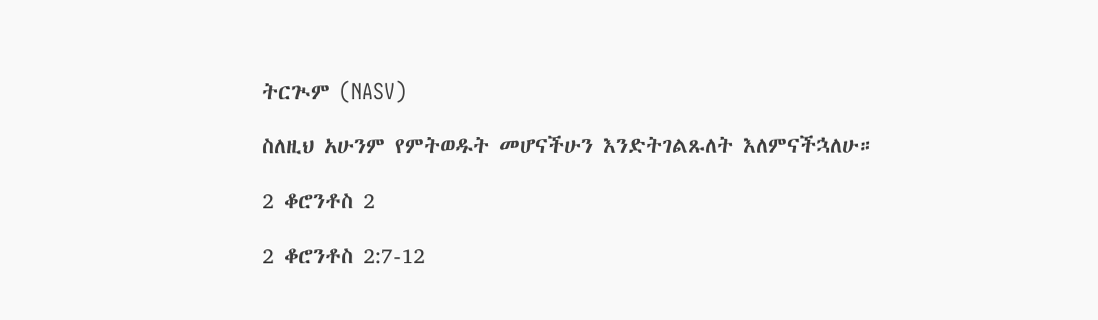ትርጒም (NASV)

ስለዚህ አሁንም የምትወዱት መሆናችሁን እንድትገልጹለት እለምናችኋለሁ።

2 ቆሮንቶስ 2

2 ቆሮንቶስ 2:7-12